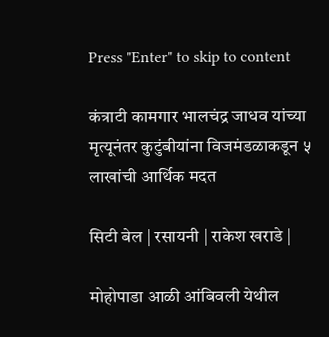Press "Enter" to skip to content

कंत्राटी कामगार भालचंद्र जाधव यांच्या मृत्यूनंतर कुटुंबीयांना विजमंडळाकडून ५ लाखांची आर्थिक मदत

सिटी बेल | रसायनी | राकेश खराडे |

मोहोपाडा आळी आंबिवली येथील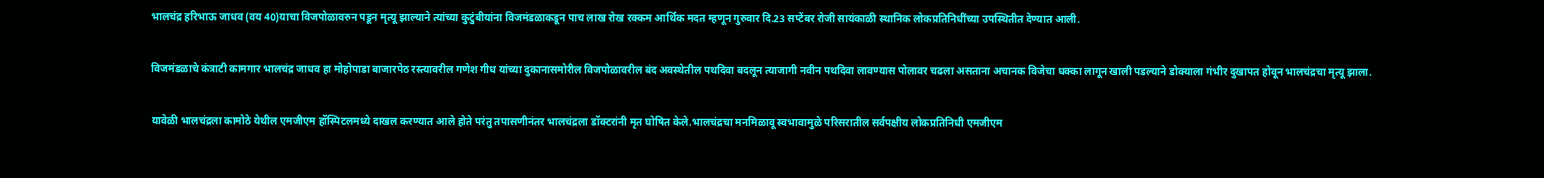भालचंद्र हरिभाऊ जाधव (वय 40)याचा विजपोळावरुन पडून मृत्यू झाल्याने त्यांच्या कुटुंबीयांना विजमंडळाकडून पाच लाख रोख रक्कम आर्थिक मदत म्हणून गुरुवार दि.23 सप्टेंबर रोजी सायंकाळी स्थानिक लोकप्रतिनिधींच्या उपस्थितीत देण्यात आली.

विजमंडळाचे कंत्राटी कामगार भालचंद्र जाधव हा मोहोपाडा बाजारपेठ रस्त्यावरील गणेश गीध यांच्या दुकानासमोरील विजपोळावरील बंद अवस्थेतील पथदिवा बदलून त्याजागी नवीन पथदिवा लावण्यास पोलावर चढला असताना अचानक विजेचा धक्का लागून खाली पडल्याने डोक्याला गंभीर दुखापत होवून भालचंद्रचा मृत्यू झाला.

यावेळी भालचंद्रला कामोठे येथील एमजीएम हॉस्पिटलमध्ये दाखल करण्यात आले होते परंतु तपासणीनंतर भालचंद्रला डॉक्टरांनी मृत घोषित केले.भालचंद्रचा मनमिळावू स्वभावामुळे परिसरातील सर्वपक्षीय लोकप्रतिनिधी एमजीएम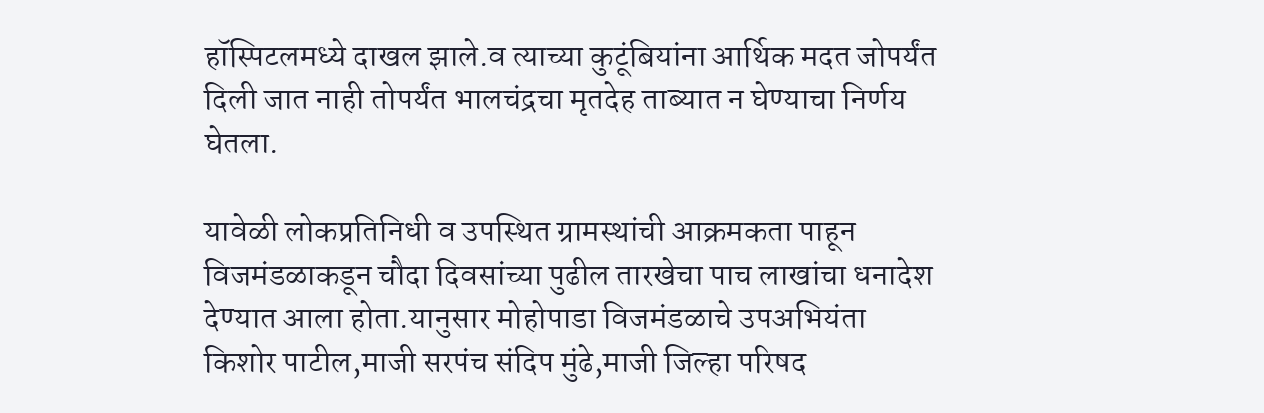हॉस्पिटलमध्ये दाखल झाले.व त्याच्या कुटूंबियांना आर्थिक मदत जोपर्यंत दिली जात नाही तोपर्यंत भालचंद्रचा मृतदेह ताब्यात न घेण्याचा निर्णय घेतला.

यावेळी लोकप्रतिनिधी व उपस्थित ग्रामस्थांची आक्रमकता पाहून विजमंडळाकडून चौदा दिवसांच्या पुढील तारखेचा पाच लाखांचा धनादेश देण्यात आला होता.यानुसार मोहोपाडा विजमंडळाचे उपअभियंता किशोर पाटील,माजी सरपंच संदिप मुंढे,माजी जिल्हा परिषद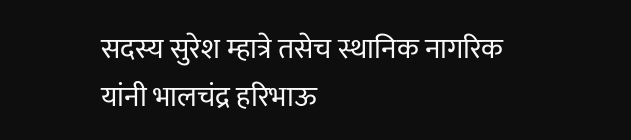सदस्य सुरेश म्हात्रे तसेच स्थानिक नागरिक यांनी भालचंद्र हरिभाऊ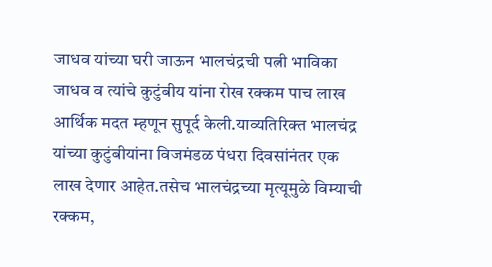जाधव यांच्या घरी जाऊन भालचंद्रची पत्नी भाविका जाधव व त्यांचे कुटुंबीय यांना रोख रक्कम पाच लाख आर्थिक मदत म्हणून सुपूर्द केली.याव्यतिरिक्त भालचंद्र यांच्या कुटुंबीयांना विजमंडळ पंधरा दिवसांनंतर एक लाख देणार आहेत.तसेच भालचंद्रच्या मृत्यूमुळे विम्याची रक्कम,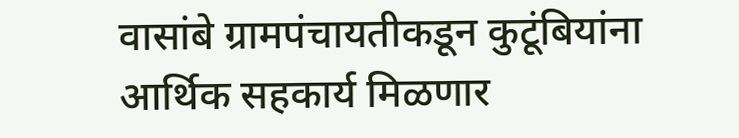वासांबे ग्रामपंचायतीकडून कुटूंबियांना आर्थिक सहकार्य मिळणार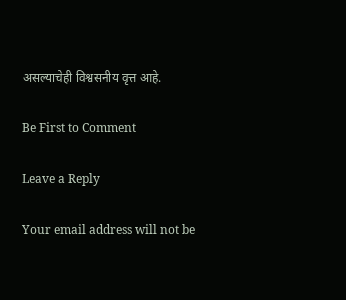असल्याचेही विश्वसनीय वृत्त आहे.

Be First to Comment

Leave a Reply

Your email address will not be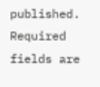published. Required fields are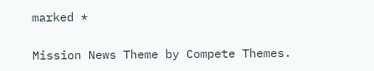marked *

Mission News Theme by Compete Themes.